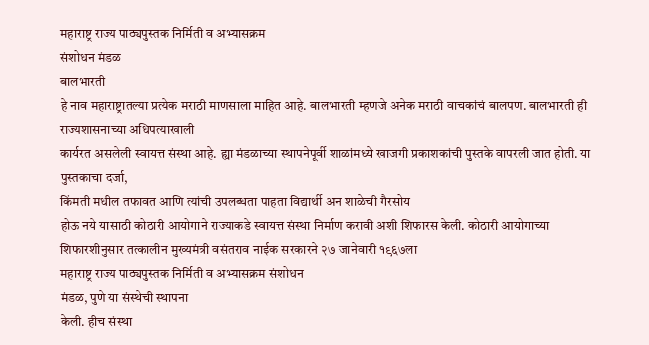महाराष्ट्र राज्य पाठ्यपुस्तक निर्मिती व अभ्यासक्रम
संशोधन मंडळ
बालभारती
हे नाव महाराष्ट्रातल्या प्रत्येक मराठी माणसाला माहित आहे. बालभारती म्हणजे अनेक मराठी वाचकांचं बालपण. बालभारती ही राज्यशासनाच्या अधिपत्याखाली
कार्यरत असलेली स्वायत्त संस्था आहे. ह्या मंडळाच्या स्थापनेपूर्वी शाळांमध्ये खाजगी प्रकाशकांची पुस्तके वापरली जात होती. या पुस्तकाचा दर्जा,
किंमती मधील तफावत आणि त्यांची उपलब्धता पाहता विद्यार्थी अन शाळेची गैरसोय
होऊ नये यासाठी कोठारी आयोगाने राज्याकडे स्वायत्त संस्था निर्माण करावी अशी शिफारस केली. कोठारी आयोगाच्या शिफारशीनुसार तत्कालीन मुख्यमंत्री वसंतराव नाईक सरकारने २७ जानेवारी १९६७ला
महाराष्ट्र राज्य पाठ्यपुस्तक निर्मिती व अभ्यासक्रम संशोधन
मंडळ, पुणे या संस्थेची स्थापना
केली. हीच संस्था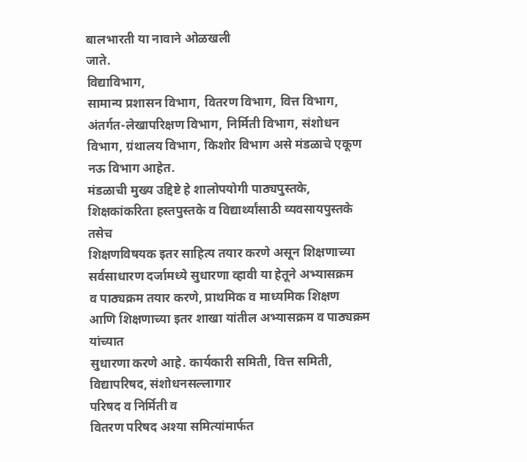बालभारती या नावाने ओळखली
जाते.
विद्याविभाग,
सामान्य प्रशासन विभाग, वितरण विभाग, वित्त विभाग, अंतर्गत-लेखापरिक्षण विभाग, निर्मिती विभाग, संशोधन विभाग, ग्रंथालय विभाग, किशोर विभाग असे मंडळाचे एकूण नऊ विभाग आहेत.
मंडळाची मुख्य उद्दिष्टे हे शालोपयोगी पाठ्यपुस्तके,
शिक्षकांकरिता हस्तपुस्तके व विद्यार्थ्यांसाठी व्यवसायपुस्तके तसेच
शिक्षणविषयक इतर साहित्य तयार करणे असून शिक्षणाच्या सर्वसाधारण दर्जामध्ये सुधारणा व्हावी या हेतूने अभ्यासक्रम
व पाठ्यक्रम तयार करणे, प्राथमिक व माध्यमिक शिक्षण
आणि शिक्षणाच्या इतर शाखा यांतील अभ्यासक्रम व पाठ्यक्रम यांच्यात
सुधारणा करणे आहे. कार्यकारी समिती, वित्त समिती, विद्यापरिषद, संशोधनसल्लागार
परिषद व निर्मिती व
वितरण परिषद अश्या समित्यांमार्फत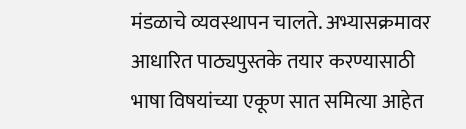मंडळाचे व्यवस्थापन चालते. अभ्यासक्रमावर आधारित पाठ्यपुस्तके तयार करण्यासाठी भाषा विषयांच्या एकूण सात समित्या आहेत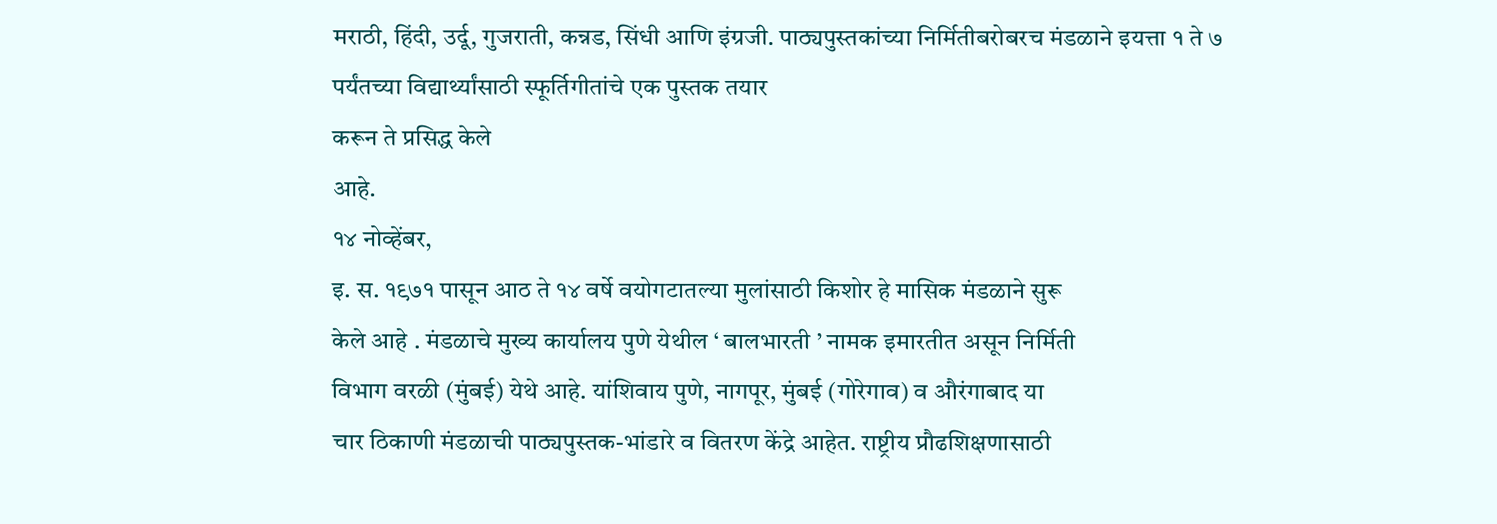मराठी, हिंदी, उर्दू, गुजराती, कन्नड, सिंधी आणि इंग्रजी. पाठ्यपुस्तकांच्या निर्मितीबरोबरच मंडळाने इयत्ता १ ते ७
पर्यंतच्या विद्यार्थ्यांसाठी स्फूर्तिगीतांचे एक पुस्तक तयार
करून ते प्रसिद्ध केले
आहे.
१४ नोव्हेंबर,
इ. स. १९७१ पासून आठ ते १४ वर्षे वयोगटातल्या मुलांसाठी किशोर हे मासिक मंडळाने सुरू
केले आहे . मंडळाचे मुख्य कार्यालय पुणे येथील ‘ बालभारती ’ नामक इमारतीत असून निर्मिती
विभाग वरळी (मुंबई) येथे आहे. यांशिवाय पुणे, नागपूर, मुंबई (गोरेगाव) व औरंगाबाद या
चार ठिकाणी मंडळाची पाठ्यपुस्तक-भांडारे व वितरण केंद्रे आहेत. राष्ट्रीय प्रौढशिक्षणासाठी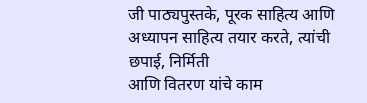जी पाठ्यपुस्तके, पूरक साहित्य आणि अध्यापन साहित्य तयार करते, त्यांची छपाई, निर्मिती
आणि वितरण यांचे काम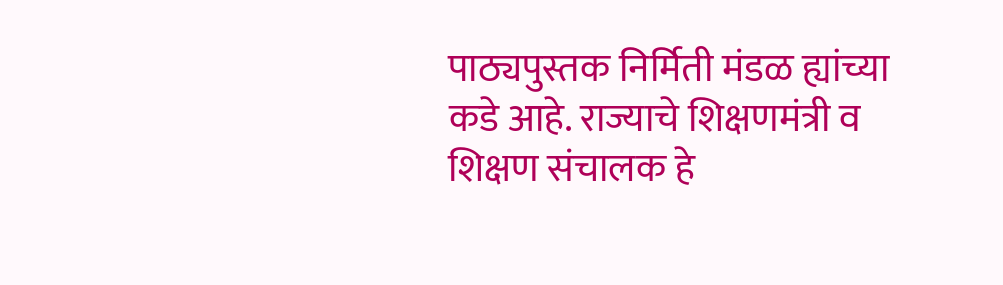पाठ्यपुस्तक निर्मिती मंडळ ह्यांच्या कडे आहे. राज्याचे शिक्षणमंत्री व शिक्षण संचालक हे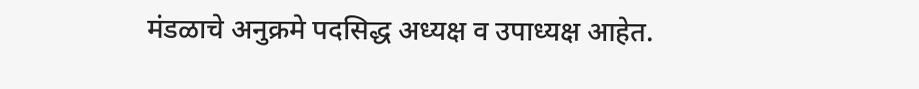मंडळाचे अनुक्रमे पदसिद्ध अध्यक्ष व उपाध्यक्ष आहेत.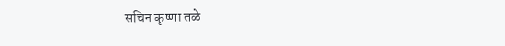सचिन कृष्णा तळे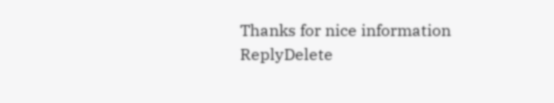Thanks for nice information
ReplyDelete